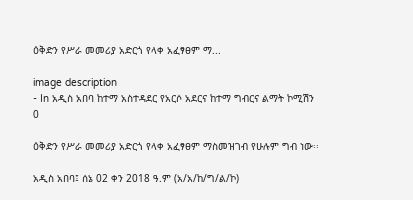ዕቅድን የሥራ መመሪያ አድርጎ የላቀ አፈፃፀም ማ...

image description
- In አዲስ አበባ ከተማ አስተዳደር የአርሶ አደርና ከተማ ግብርና ልማት ኮሚሽን    0

ዕቅድን የሥራ መመሪያ አድርጎ የላቀ አፈፃፀም ማስመዝገብ የሁሉም ግብ ነው፡፡

አዲስ አበባ፤ ሰኔ 02 ቀን 2018 ዓ.ም (አ/አ/ከ/ግ/ል/ኮ)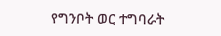የግንቦት ወር ተግባራት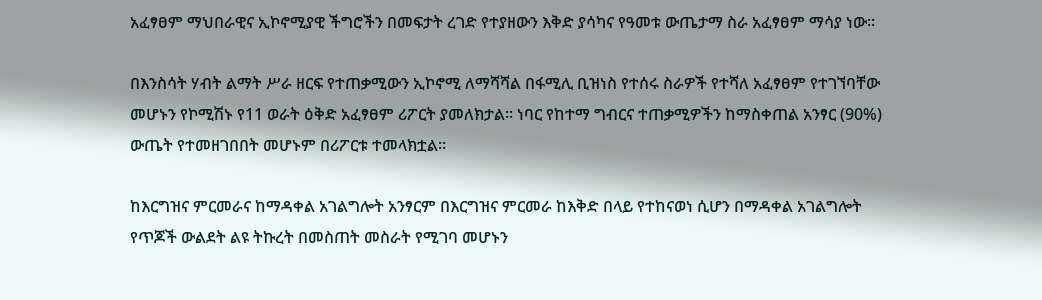አፈፃፀም ማህበራዊና ኢኮኖሚያዊ ችግሮችን በመፍታት ረገድ የተያዘውን እቅድ ያሳካና የዓመቱ ውጤታማ ስራ አፈፃፀም ማሳያ ነው፡፡

በእንስሳት ሃብት ልማት ሥራ ዘርፍ የተጠቃሚውን ኢኮኖሚ ለማሻሻል በፋሚሊ ቢዝነስ የተሰሩ ስራዎች የተሻለ አፈፃፀም የተገኘባቸው መሆኑን የኮሚሽኑ የ11 ወራት ዕቅድ አፈፃፀም ሪፖርት ያመለክታል፡፡ ነባር የከተማ ግብርና ተጠቃሚዎችን ከማስቀጠል አንፃር (90%) ውጤት የተመዘገበበት መሆኑም በሪፖርቱ ተመላክቷል፡፡

ከእርግዝና ምርመራና ከማዳቀል አገልግሎት አንፃርም በእርግዝና ምርመራ ከእቅድ በላይ የተከናወነ ሲሆን በማዳቀል አገልግሎት የጥጆች ውልደት ልዩ ትኩረት በመስጠት መስራት የሚገባ መሆኑን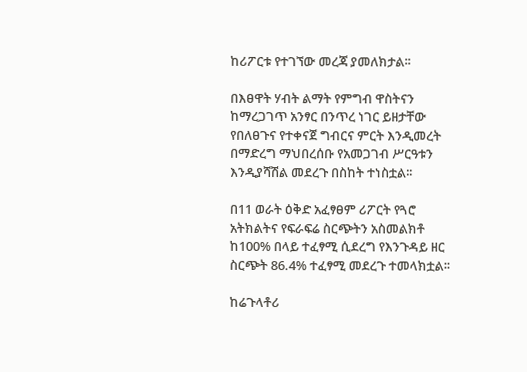ከሪፖርቱ የተገኘው መረጃ ያመለክታል፡፡

በእፀዋት ሃብት ልማት የምግብ ዋስትናን ከማረጋገጥ አንፃር በንጥረ ነገር ይዘታቸው የበለፀጉና የተቀናጀ ግብርና ምርት እንዲመረት በማድረግ ማህበረሰቡ የአመጋገብ ሥርዓቱን እንዲያሻሽል መደረጉ በስከት ተነስቷል፡፡

በ11 ወራት ዕቅድ አፈፃፀም ሪፖርት የጓሮ አትክልትና የፍራፍሬ ስርጭትን አስመልክቶ ከ100% በላይ ተፈፃሚ ሲደረግ የእንጉዳይ ዘር ስርጭት 86.4% ተፈፃሚ መደረጉ ተመላክቷል፡፡

ከሬጉላቶሪ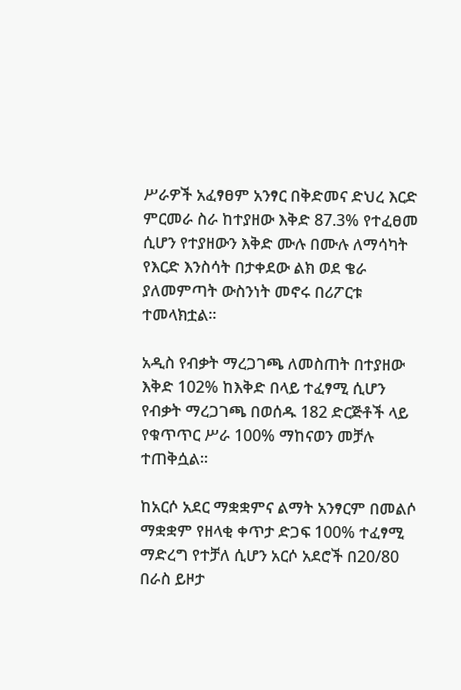ሥራዎች አፈፃፀም አንፃር በቅድመና ድህረ እርድ ምርመራ ስራ ከተያዘው እቅድ 87.3% የተፈፀመ ሲሆን የተያዘውን እቅድ ሙሉ በሙሉ ለማሳካት የእርድ እንስሳት በታቀደው ልክ ወደ ቄራ ያለመምጣት ውስንነት መኖሩ በሪፖርቱ ተመላክቷል፡፡

አዲስ የብቃት ማረጋገጫ ለመስጠት በተያዘው እቅድ 102% ከእቅድ በላይ ተፈፃሚ ሲሆን የብቃት ማረጋገጫ በወሰዱ 182 ድርጅቶች ላይ የቁጥጥር ሥራ 100% ማከናወን መቻሉ ተጠቅሷል፡፡

ከአርሶ አደር ማቋቋምና ልማት አንፃርም በመልሶ ማቋቋም የዘላቂ ቀጥታ ድጋፍ 100% ተፈፃሚ ማድረግ የተቻለ ሲሆን አርሶ አደሮች በ20/80 በራስ ይዞታ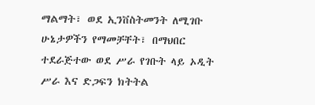ማልማት፣ ወደ ኢንቨስትመንት ለሚገቡ ሁኔታዎችን የማመቻቸት፣ በማህበር ተደራጅተው ወደ ሥራ የገቡት ላይ ኦዲት ሥራ እና ድጋፍን ክትትል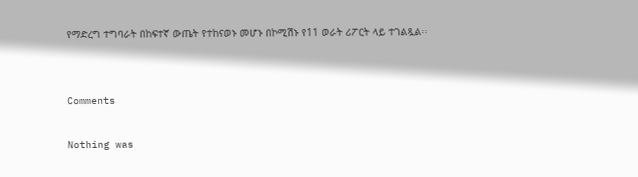የማድረግ ተግባራት በከፍተኛ ውጤት የተከናወኑ መሆኑ በኮሚሽኑ የ11 ወራት ሪፖርት ላይ ተገልጿል፡፡


Comments

Nothing was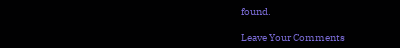found.

Leave Your Comments